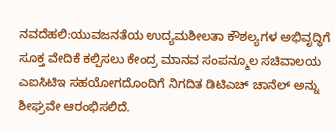ನವದೆಹಲಿ:ಯುವಜನತೆಯ ಉದ್ಯಮಶೀಲತಾ ಕೌಶಲ್ಯಗಳ ಅಭಿವೃದ್ಧಿಗೆ ಸೂಕ್ತ ವೇದಿಕೆ ಕಲ್ಪಿಸಲು ಕೇಂದ್ರ ಮಾನವ ಸಂಪನ್ಮೂಲ ಸಚಿವಾಲಯ ಎಐಸಿಟಿಇ ಸಹಯೋಗದೊಂದಿಗೆ ನಿಗದಿತ ಡಿಟಿಎಚ್ ಚಾನೆಲ್ ಅನ್ನು ಶೀಘ್ರವೇ ಆರಂಭಿಸಲಿದೆ.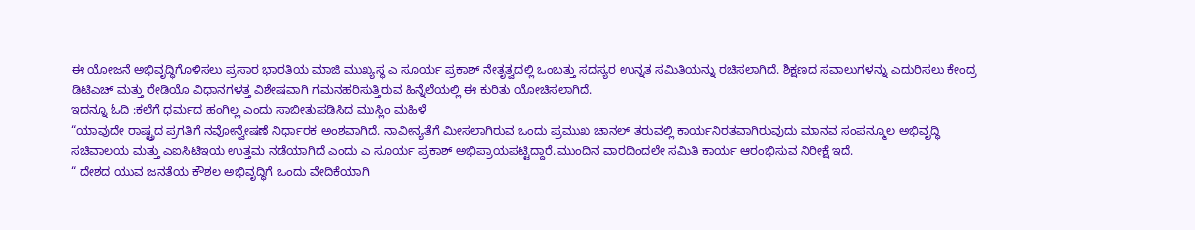ಈ ಯೋಜನೆ ಅಭಿವೃದ್ಧಿಗೊಳಿಸಲು ಪ್ರಸಾರ ಭಾರತಿಯ ಮಾಜಿ ಮುಖ್ಯಸ್ಥ ಎ ಸೂರ್ಯ ಪ್ರಕಾಶ್ ನೇತೃತ್ವದಲ್ಲಿ ಒಂಬತ್ತು ಸದಸ್ಯರ ಉನ್ನತ ಸಮಿತಿಯನ್ನು ರಚಿಸಲಾಗಿದೆ. ಶಿಕ್ಷಣದ ಸವಾಲುಗಳನ್ನು ಎದುರಿಸಲು ಕೇಂದ್ರ ಡಿಟಿಎಚ್ ಮತ್ತು ರೇಡಿಯೊ ವಿಧಾನಗಳತ್ತ ವಿಶೇಷವಾಗಿ ಗಮನಹರಿಸುತ್ತಿರುವ ಹಿನ್ನೆಲೆಯಲ್ಲಿ ಈ ಕುರಿತು ಯೋಚಿಸಲಾಗಿದೆ.
ಇದನ್ನೂ ಓದಿ :ಕಲೆಗೆ ಧರ್ಮದ ಹಂಗಿಲ್ಲ ಎಂದು ಸಾಬೀತುಪಡಿಸಿದ ಮುಸ್ಲಿಂ ಮಹಿಳೆ
“ಯಾವುದೇ ರಾಷ್ಟ್ರದ ಪ್ರಗತಿಗೆ ನವೋನ್ವೇಷಣೆ ನಿರ್ಧಾರಕ ಅಂಶವಾಗಿದೆ. ನಾವೀನ್ಯತೆಗೆ ಮೀಸಲಾಗಿರುವ ಒಂದು ಪ್ರಮುಖ ಚಾನಲ್ ತರುವಲ್ಲಿ ಕಾರ್ಯನಿರತವಾಗಿರುವುದು ಮಾನವ ಸಂಪನ್ಮೂಲ ಅಭಿವೃದ್ಧಿ ಸಚಿವಾಲಯ ಮತ್ತು ಎಐಸಿಟಿಇಯ ಉತ್ತಮ ನಡೆಯಾಗಿದೆ ಎಂದು ಎ ಸೂರ್ಯ ಪ್ರಕಾಶ್ ಅಭಿಪ್ರಾಯಪಟ್ಟಿದ್ದಾರೆ.ಮುಂದಿನ ವಾರದಿಂದಲೇ ಸಮಿತಿ ಕಾರ್ಯ ಆರಂಭಿಸುವ ನಿರೀಕ್ಷೆ ಇದೆ.
“ ದೇಶದ ಯುವ ಜನತೆಯ ಕೌಶಲ ಅಭಿವೃದ್ಧಿಗೆ ಒಂದು ವೇದಿಕೆಯಾಗಿ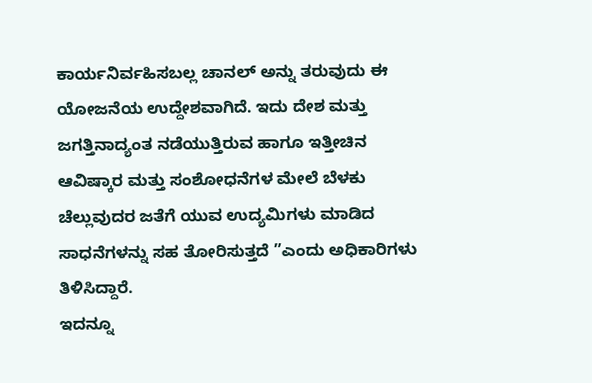ಕಾರ್ಯನಿರ್ವಹಿಸಬಲ್ಲ ಚಾನಲ್ ಅನ್ನು ತರುವುದು ಈ ಯೋಜನೆಯ ಉದ್ದೇಶವಾಗಿದೆ. ಇದು ದೇಶ ಮತ್ತು ಜಗತ್ತಿನಾದ್ಯಂತ ನಡೆಯುತ್ತಿರುವ ಹಾಗೂ ಇತ್ತೀಚಿನ ಆವಿಷ್ಕಾರ ಮತ್ತು ಸಂಶೋಧನೆಗಳ ಮೇಲೆ ಬೆಳಕು ಚೆಲ್ಲುವುದರ ಜತೆಗೆ ಯುವ ಉದ್ಯಮಿಗಳು ಮಾಡಿದ ಸಾಧನೆಗಳನ್ನು ಸಹ ತೋರಿಸುತ್ತದೆ ”ಎಂದು ಅಧಿಕಾರಿಗಳು ತಿಳಿಸಿದ್ದಾರೆ.
ಇದನ್ನೂ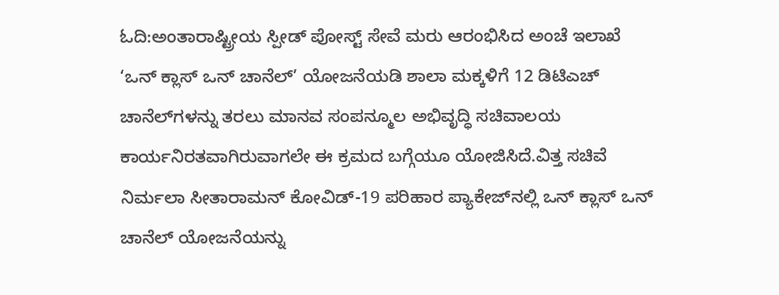ಓದಿ:ಅಂತಾರಾಷ್ಟ್ರೀಯ ಸ್ಪೀಡ್ ಪೋಸ್ಟ್ ಸೇವೆ ಮರು ಆರಂಭಿಸಿದ ಅಂಚೆ ಇಲಾಖೆ
‘ಒನ್ ಕ್ಲಾಸ್ ಒನ್ ಚಾನೆಲ್’ ಯೋಜನೆಯಡಿ ಶಾಲಾ ಮಕ್ಕಳಿಗೆ 12 ಡಿಟಿಎಚ್ ಚಾನೆಲ್‌ಗಳನ್ನು ತರಲು ಮಾನವ ಸಂಪನ್ಮೂಲ ಅಭಿವೃದ್ಧಿ ಸಚಿವಾಲಯ ಕಾರ್ಯನಿರತವಾಗಿರುವಾಗಲೇ ಈ ಕ್ರಮದ ಬಗ್ಗೆಯೂ ಯೋಜಿಸಿದೆ.ವಿತ್ತ ಸಚಿವೆ ನಿರ್ಮಲಾ ಸೀತಾರಾಮನ್ ಕೋವಿಡ್-19 ಪರಿಹಾರ ಪ್ಯಾಕೇಜ್‌ನಲ್ಲಿ ಒನ್ ಕ್ಲಾಸ್ ಒನ್ ಚಾನೆಲ್ ಯೋಜನೆಯನ್ನು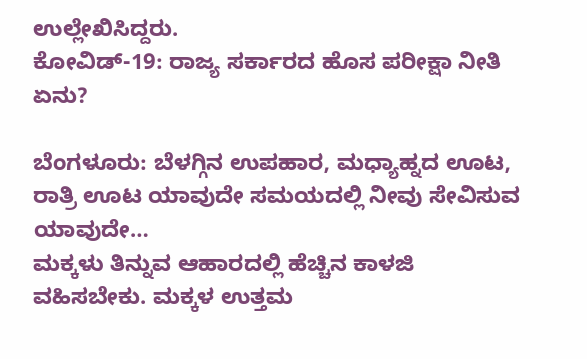ಉಲ್ಲೇಖಿಸಿದ್ದರು.
ಕೋವಿಡ್-19: ರಾಜ್ಯ ಸರ್ಕಾರದ ಹೊಸ ಪರೀಕ್ಷಾ ನೀತಿ ಏನು?

ಬೆಂಗಳೂರು: ಬೆಳಗ್ಗಿನ ಉಪಹಾರ, ಮಧ್ಯಾಹ್ನದ ಊಟ, ರಾತ್ರಿ ಊಟ ಯಾವುದೇ ಸಮಯದಲ್ಲಿ ನೀವು ಸೇವಿಸುವ ಯಾವುದೇ…
ಮಕ್ಕಳು ತಿನ್ನುವ ಆಹಾರದಲ್ಲಿ ಹೆಚ್ಚಿನ ಕಾಳಜಿ ವಹಿಸಬೇಕು. ಮಕ್ಕಳ ಉತ್ತಮ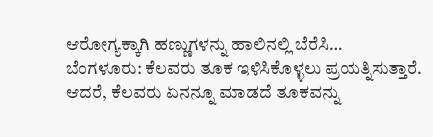ಆರೋಗ್ಯಕ್ಕಾಗಿ ಹಣ್ಣುಗಳನ್ನು ಹಾಲಿನಲ್ಲಿ ಬೆರೆಸಿ…
ಬೆಂಗಳೂರು: ಕೆಲವರು ತೂಕ ಇಳಿಸಿಕೊಳ್ಳಲು ಪ್ರಯತ್ನಿಸುತ್ತಾರೆ. ಆದರೆ, ಕೆಲವರು ಏನನ್ನೂ ಮಾಡದೆ ತೂಕವನ್ನು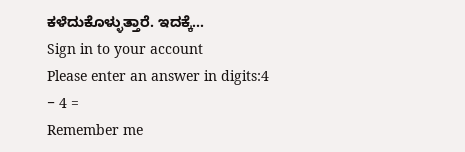ಕಳೆದುಕೊಳ್ಳುತ್ತಾರೆ. ಇದಕ್ಕೆ…
Sign in to your account
Please enter an answer in digits:4 − 4 =
Remember me